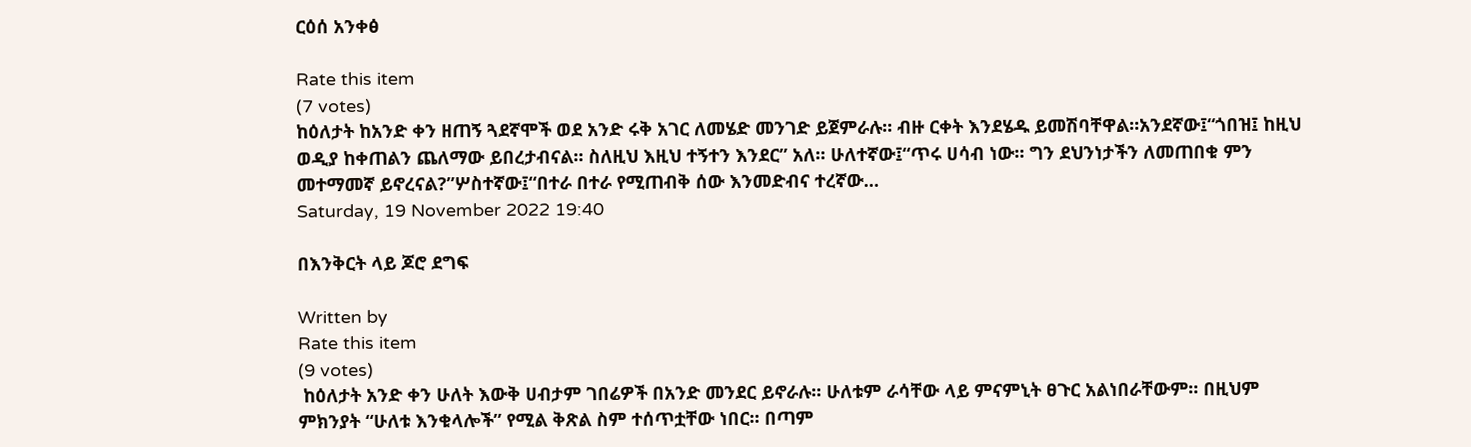ርዕሰ አንቀፅ

Rate this item
(7 votes)
ከዕለታት ከአንድ ቀን ዘጠኝ ጓደኛሞች ወደ አንድ ሩቅ አገር ለመሄድ መንገድ ይጀምራሉ። ብዙ ርቀት እንደሄዱ ይመሽባቸዋል።አንደኛው፤“ጎበዝ፤ ከዚህ ወዲያ ከቀጠልን ጨለማው ይበረታብናል። ስለዚህ እዚህ ተኝተን እንደር” አለ። ሁለተኛው፤“ጥሩ ሀሳብ ነው። ግን ደህንነታችን ለመጠበቁ ምን መተማመኛ ይኖረናል?”ሦስተኛው፤“በተራ በተራ የሚጠብቅ ሰው እንመድብና ተረኛው…
Saturday, 19 November 2022 19:40

በእንቅርት ላይ ጆሮ ደግፍ

Written by
Rate this item
(9 votes)
 ከዕለታት አንድ ቀን ሁለት እውቅ ሀብታም ገበሬዎች በአንድ መንደር ይኖራሉ። ሁለቱም ራሳቸው ላይ ምናምኒት ፀጉር አልነበራቸውም። በዚህም ምክንያት “ሁለቱ እንቁላሎች” የሚል ቅጽል ስም ተሰጥቷቸው ነበር። በጣም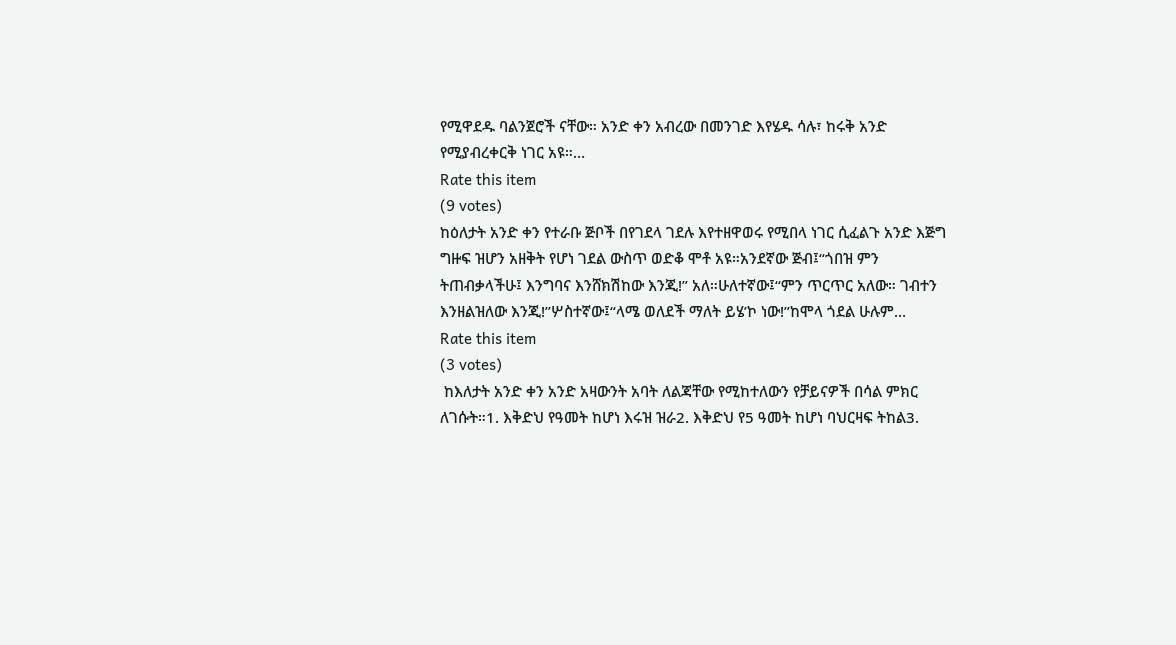የሚዋደዱ ባልንጀሮች ናቸው። አንድ ቀን አብረው በመንገድ እየሄዱ ሳሉ፣ ከሩቅ አንድ የሚያብረቀርቅ ነገር አዩ።…
Rate this item
(9 votes)
ከዕለታት አንድ ቀን የተራቡ ጅቦች በየገደላ ገደሉ እየተዘዋወሩ የሚበላ ነገር ሲፈልጉ አንድ እጅግ ግዙፍ ዝሆን አዘቅት የሆነ ገደል ውስጥ ወድቆ ሞቶ አዩ።አንደኛው ጅብ፤“ጎበዝ ምን ትጠብቃላችሁ፤ እንግባና እንሸክሽከው እንጂ!” አለ።ሁለተኛው፤“ምን ጥርጥር አለው። ገብተን እንዘልዝለው እንጂ!”ሦስተኛው፤“ላሜ ወለደች ማለት ይሄ’ኮ ነው!”ከሞላ ጎደል ሁሉም…
Rate this item
(3 votes)
 ከእለታት አንድ ቀን አንድ አዛውንት አባት ለልጃቸው የሚከተለውን የቻይናዎች በሳል ምክር ለገሱት።1. እቅድህ የዓመት ከሆነ እሩዝ ዝራ2. እቅድህ የ5 ዓመት ከሆነ ባህርዛፍ ትከል3.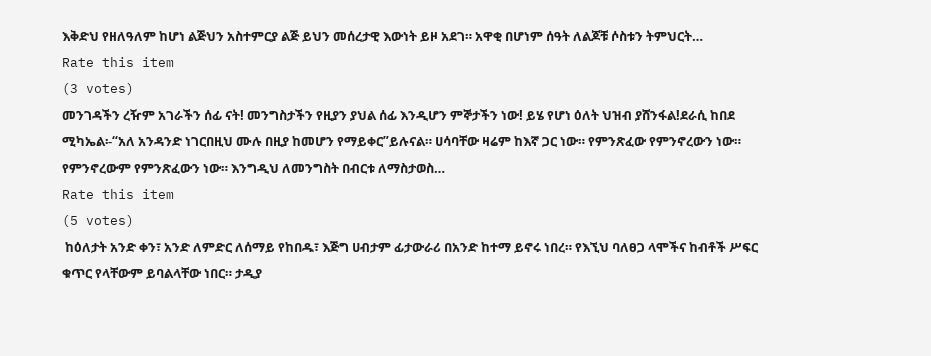እቅድህ የዘለዓለም ከሆነ ልጅህን አስተምርያ ልጅ ይህን መሰረታዊ እውነት ይዞ አደገ። አዋቂ በሆነም ሰዓት ለልጆቹ ሶስቱን ትምህርት…
Rate this item
(3 votes)
መንገዳችን ረዥም አገራችን ሰፊ ናት! መንግስታችን የዚያን ያህል ሰፊ እንዲሆን ምኞታችን ነው! ይሄ የሆነ ዕለት ህዝብ ያሸንፋል!ደራሲ ከበደ ሚካኤል፡-“አለ አንዳንድ ነገርበዚህ ሙሉ በዚያ ከመሆን የማይቀር”ይሉናል። ሀሳባቸው ዛሬም ከእኛ ጋር ነው። የምንጽፈው የምንኖረውን ነው። የምንኖረውም የምንጽፈውን ነው። እንግዲህ ለመንግስት በብርቱ ለማስታወስ…
Rate this item
(5 votes)
 ከዕለታት አንድ ቀን፣ አንድ ለምድር ለሰማይ የከበዱ፣ እጅግ ሀብታም ፊታውራሪ በአንድ ከተማ ይኖሩ ነበረ። የእኚህ ባለፀጋ ላሞችና ከብቶች ሥፍር ቁጥር የላቸውም ይባልላቸው ነበር። ታዲያ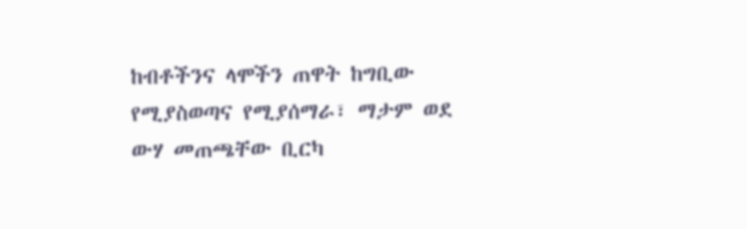ከብቶችንና ላሞችን ጠዋት ከግቢው የሚያስወጣና የሚያሰማራ፣ ማታም ወደ ውሃ መጠጫቸው ቢርካ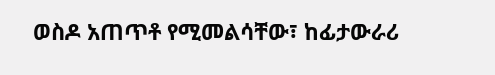ወስዶ አጠጥቶ የሚመልሳቸው፣ ከፊታውራሪ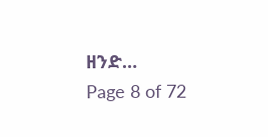ዘንድ…
Page 8 of 72